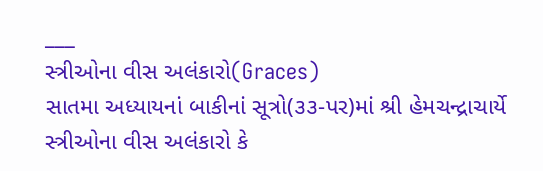___
સ્ત્રીઓના વીસ અલંકારો(Graces)
સાતમા અધ્યાયનાં બાકીનાં સૂત્રો(૩૩-પર)માં શ્રી હેમચન્દ્રાચાર્યે સ્ત્રીઓના વીસ અલંકારો કે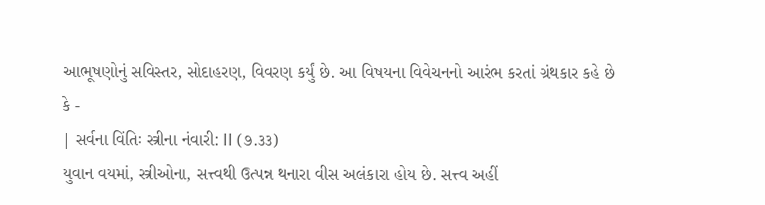આભૂષણોનું સવિસ્તર, સોદાહરણ, વિવરણ કર્યું છે. આ વિષયના વિવેચનનો આરંભ કરતાં ગ્રંથકાર કહે છે કે -
| સર્વના વિંતિઃ સ્ત્રીના નંવારી: II (૭.૩૩)
યુવાન વયમાં, સ્ત્રીઓના, સત્ત્વથી ઉત્પન્ન થનારા વીસ અલંકારા હોય છે. સત્ત્વ અહીં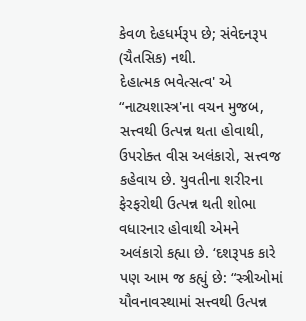કેવળ દેહધર્મરૂપ છે; સંવેદનરૂપ (ચૈતસિક) નથી.
દેહાત્મક ભવેત્સત્વ' એ “નાટ્યશાસ્ત્ર'ના વચન મુજબ, સત્ત્વથી ઉત્પન્ન થતા હોવાથી, ઉપરોક્ત વીસ અલંકારો, સત્ત્વજ કહેવાય છે. યુવતીના શરીરના ફેરફરોથી ઉત્પન્ન થતી શોભા વધારનાર હોવાથી એમને અલંકારો કહ્યા છે. ‘દશરૂપક કારે પણ આમ જ કહ્યું છે: “સ્ત્રીઓમાં યૌવનાવસ્થામાં સત્ત્વથી ઉત્પન્ન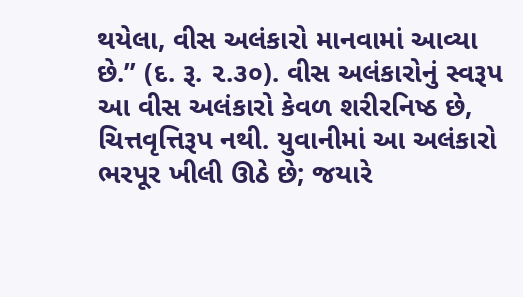થયેલા, વીસ અલંકારો માનવામાં આવ્યા છે.” (દ. રૂ. ૨.૩૦). વીસ અલંકારોનું સ્વરૂપ
આ વીસ અલંકારો કેવળ શરીરનિષ્ઠ છે, ચિત્તવૃત્તિરૂપ નથી. યુવાનીમાં આ અલંકારો ભરપૂર ખીલી ઊઠે છે; જયારે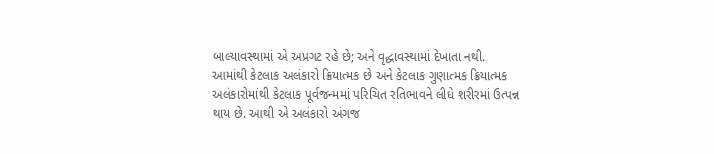બાલ્યાવસ્થામાં એ અપ્રગટ રહે છે; અને વૃદ્ધાવસ્થામાં દેખાતા નથી.
આમાંથી કેટલાક અલંકારો ક્રિયાત્મક છે અને કેટલાક ગુણાત્મક ક્રિયાત્મક અલંકારોમાંથી કેટલાક પૂર્વજન્મમાં પરિચિત રતિભાવને લીધે શરીરમાં ઉત્પન્ન થાય છે. આથી એ અલંકારો અંગજ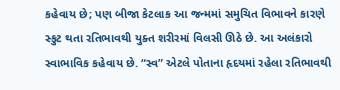કહેવાય છે; પણ બીજા કેટલાક આ જન્મમાં સમુચિત વિભાવને કારણે સ્કુટ થતા રતિભાવથી યુક્ત શરીરમાં વિલસી ઊઠે છે. આ અલંકારો સ્વાભાવિક કહેવાય છે. “સ્વ” એટલે પોતાના હૃદયમાં રહેલા રતિભાવથી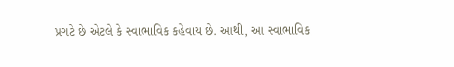પ્રગટે છે એટલે કે સ્વાભાવિક કહેવાય છે. આથી, આ સ્વાભાવિક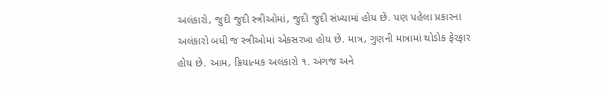અલંકારો, જુદી જુદી સ્ત્રીઓમાં, જુદી જુદી સંખ્યામાં હોય છે. પણ પહેલા પ્રકારના અલંકારો બધી જ સ્ત્રીઓમાં એકસરખા હોય છે. માત્ર, ગુણની માત્રામાં થોડોક ફેરફાર હોય છે. આમ, ક્રિયાત્મક અલંકારો ૧. અંગજ અને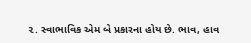૨. સ્વાભાવિક એમ બે પ્રકારના હોય છે. ભાવ, હાવ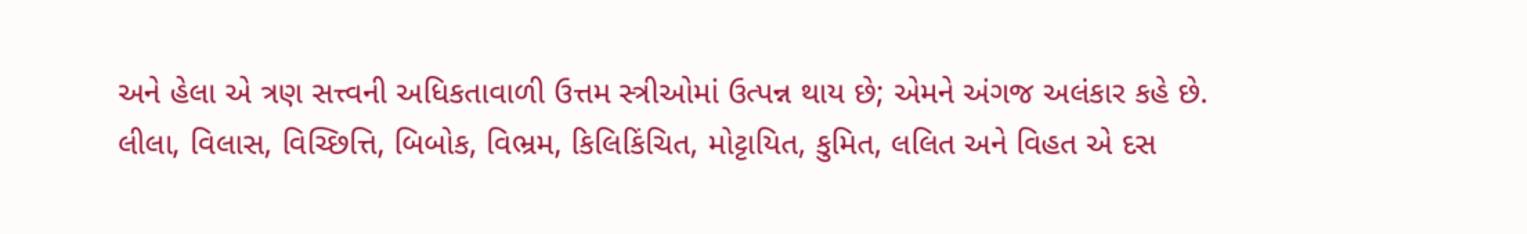અને હેલા એ ત્રણ સત્ત્વની અધિકતાવાળી ઉત્તમ સ્ત્રીઓમાં ઉત્પન્ન થાય છે; એમને અંગજ અલંકાર કહે છે.
લીલા, વિલાસ, વિચ્છિત્તિ, બિબોક, વિભ્રમ, કિલિકિંચિત, મોટ્ટાયિત, કુમિત, લલિત અને વિહત એ દસ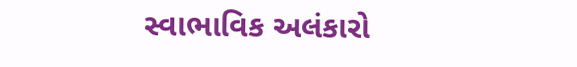સ્વાભાવિક અલંકારો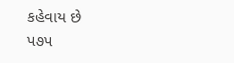કહેવાય છે
પ૭પ